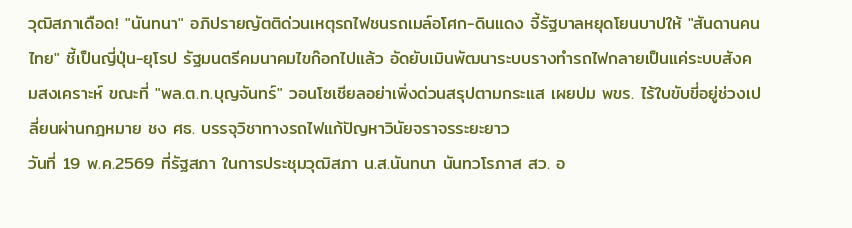วุฒิสภาเดือด! "นันทนา" อภิปรายญัตติด่วนเหตุรถไฟชนรถเมล์อโศก-ดินแดง จี้รัฐบาลหยุดโยนบาปให้ "สันดานคนไทย" ชี้เป็นญี่ปุ่น-ยุโรป รัฐมนตรีคมนาคมไขก๊อกไปแล้ว อัดยับเมินพัฒนาระบบรางทำรถไฟกลายเป็นแค่ระบบสังคมสงเคราะห์ ขณะที่ "พล.ต.ท.บุญจันทร์" วอนโซเชียลอย่าเพิ่งด่วนสรุปตามกระแส เผยปม พขร. ไร้ใบขับขี่อยู่ช่วงเปลี่ยนผ่านกฎหมาย ชง ศธ. บรรจุวิชาทางรถไฟแก้ปัญหาวินัยจราจรระยะยาว
วันที่ 19 พ.ค.2569 ที่รัฐสภา ในการประชุมวุฒิสภา น.ส.นันทนา นันทวโรภาส สว. อ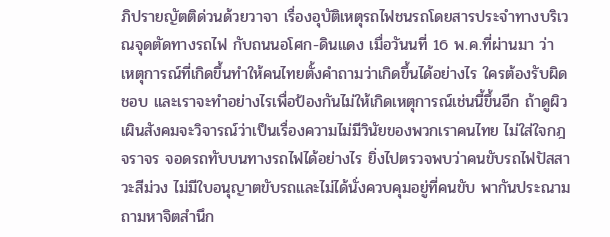ภิปรายญัตติด่วนด้วยวาจา เรื่องอุบัติเหตุรถไฟชนรถโดยสารประจำทางบริเวณจุดตัดทางรถไฟ กับถนนอโศก-ดินแดง เมื่อวันนที่ 16 พ.ค.ที่ผ่านมา ว่า เหตุการณ์ที่เกิดขึ้นทำให้คนไทยตั้งคำถามว่าเกิดขึ้นได้อย่างไร ใครต้องรับผิดชอบ และเราจะทำอย่างไรเพื่อป้องกันไม่ให้เกิดเหตุการณ์เช่นนี้ขึ้นอีก ถ้าดูผิวเผินสังคมจะวิจารณ์ว่าเป็นเรื่องความไม่มีวินัยของพวกเราคนไทย ไม่ใส่ใจกฎจราจร จอดรถทับบนทางรถไฟได้อย่างไร ยิ่งไปตรวจพบว่าคนขับรถไฟปัสสาวะสีม่วง ไม่มีใบอนุญาตขับรถและไม่ได้นั่งควบคุมอยู่ที่คนขับ พากันประณามถามหาจิตสำนึก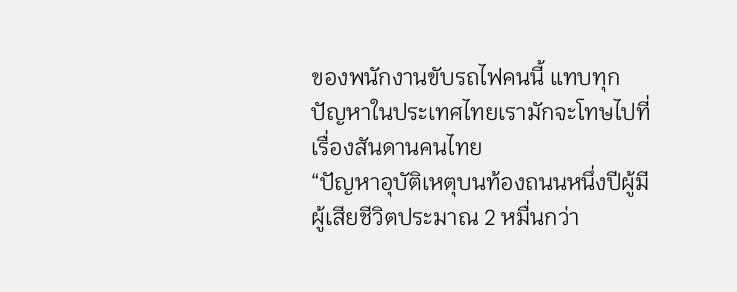ของพนักงานขับรถไฟคนนี้ แทบทุกปัญหาในประเทศไทยเรามักจะโทษไปที่เรื่องสันดานคนไทย
“ปัญหาอุบัติเหตุบนท้องถนนหนึ่งปีผู้มีผู้เสียชีวิตประมาณ 2 หมื่นกว่า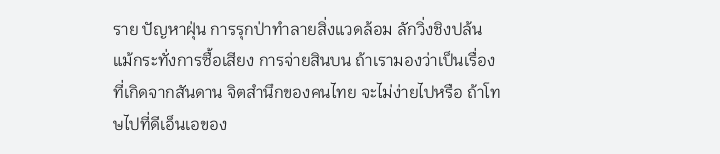ราย ปัญหาฝุ่น การรุกป่าทำลายสิ่งแวดล้อม ลักวิ่งชิงปล้น แม้กระทั่งการซื้อเสียง การจ่ายสินบน ถ้าเรามองว่าเป็นเรื่องที่เกิดจากสันดาน จิตสำนึกของคนไทย จะไม่ง่ายไปหรือ ถ้าโทษไปที่ดีเอ็นเอของ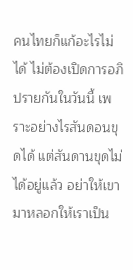คนไทยก็แก้อะไรไม่ได้ ไม่ต้องเปิดการอภิปรายกันในวันนี้ เพราะอย่างไรสันดอนขุดได้ แต่สันดานขุดไม่ได้อยู่แล้ว อย่าให้เขามาหลอกให้เราเป็น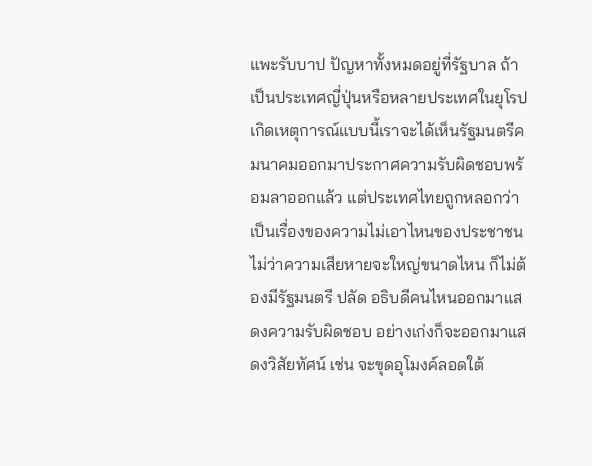แพะรับบาป ปัญหาทั้งหมดอยู่ที่รัฐบาล ถ้าเป็นประเทศญี่ปุ่นหรือหลายประเทศในยุโรปเกิดเหตุการณ์แบบนี้เราจะได้เห็นรัฐมนตรีคมนาคมออกมาประกาศความรับผิดชอบพร้อมลาออกแล้ว แต่ประเทศไทยถูกหลอกว่าเป็นเรื่องของความไม่เอาไหนของประชาชน ไม่ว่าความเสียหายจะใหญ่ขนาดไหน ก็ไม่ต้องมีรัฐมนตรี ปลัด อธิบดีคนไหนออกมาแสดงความรับผิดชอบ อย่างเก่งก็จะออกมาแสดงวิสัยทัศน์ เช่น จะขุดอุโมงค์ลอดใต้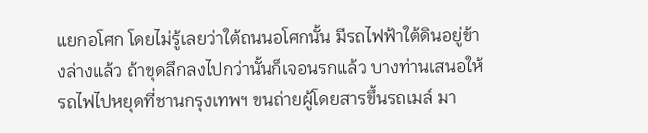แยกอโศก โดยไม่รู้เลยว่าใต้ถนนอโศกนั้น มีรถไฟฟ้าใต้ดินอยู่ข้างล่างแล้ว ถ้าขุดลึกลงไปกว่านั้นก็เจอนรกแล้ว บางท่านเสนอให้รถไฟไปหยุดที่ชานกรุงเทพฯ ขนถ่ายผู้โดยสารขึ้นรถเมล์ มา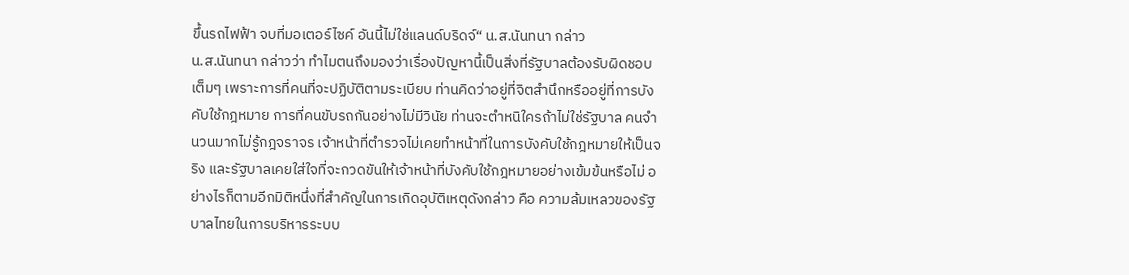ขึ้นรถไฟฟ้า จบที่มอเตอร์ไซค์ อันนี้ไม่ใช่แลนด์บริดจ์“ น.ส.นันทนา กล่าว
น.ส.นันทนา กล่าวว่า ทำไมตนถึงมองว่าเรื่องปัญหานี้เป็นสิ่งที่รัฐบาลต้องรับผิดชอบเต็มๆ เพราะการที่คนที่จะปฏิบัติตามระเบียบ ท่านคิดว่าอยู่ที่จิตสำนึกหรืออยู่ที่การบังคับใช้กฎหมาย การที่คนขับรถกันอย่างไม่มีวินัย ท่านจะตำหนิใครถ้าไม่ใช่รัฐบาล คนจำนวนมากไม่รู้กฎจราจร เจ้าหน้าที่ตำรวจไม่เคยทำหน้าที่ในการบังคับใช้กฎหมายให้เป็นจริง และรัฐบาลเคยใส่ใจที่จะกวดขันให้เจ้าหน้าที่บังคับใช้กฎหมายอย่างเข้มข้นหรือไม่ อย่างไรก็ตามอีกมิติหนึ่งที่สำคัญในการเกิดอุบัติเหตุดังกล่าว คือ ความล้มเหลวของรัฐบาลไทยในการบริหารระบบ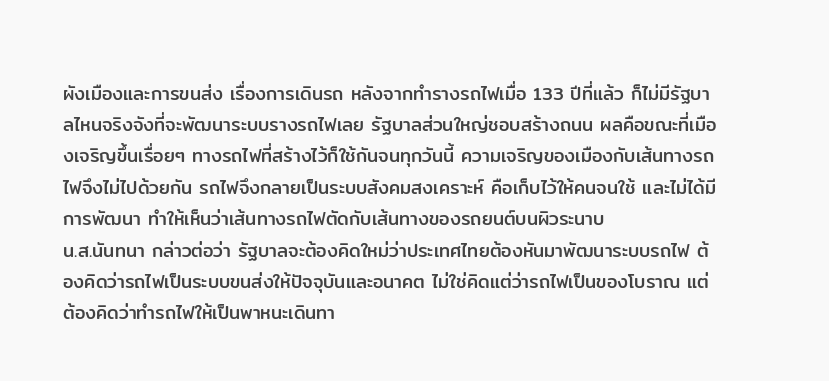ผังเมืองและการขนส่ง เรื่องการเดินรถ หลังจากทำรางรถไฟเมื่อ 133 ปีที่แล้ว ก็ไม่มีรัฐบาลไหนจริงจังที่จะพัฒนาระบบรางรถไฟเลย รัฐบาลส่วนใหญ่ชอบสร้างถนน ผลคือขณะที่เมืองเจริญขึ้นเรื่อยๆ ทางรถไฟที่สร้างไว้ก็ใช้กันจนทุกวันนี้ ความเจริญของเมืองกับเส้นทางรถไฟจึงไม่ไปด้วยกัน รถไฟจึงกลายเป็นระบบสังคมสงเคราะห์ คือเก็บไว้ให้คนจนใช้ และไม่ได้มีการพัฒนา ทำให้เห็นว่าเส้นทางรถไฟตัดกับเส้นทางของรถยนต์บนผิวระนาบ
น.ส.นันทนา กล่าวต่อว่า รัฐบาลจะต้องคิดใหม่ว่าประเทศไทยต้องหันมาพัฒนาระบบรถไฟ ต้องคิดว่ารถไฟเป็นระบบขนส่งให้ปัจจุบันและอนาคต ไม่ใช่คิดแต่ว่ารถไฟเป็นของโบราณ แต่ต้องคิดว่าทำรถไฟให้เป็นพาหนะเดินทา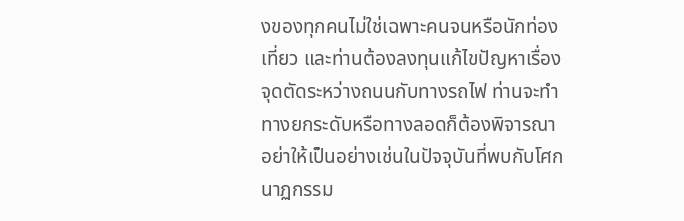งของทุกคนไม่ใช่เฉพาะคนจนหรือนักท่องเที่ยว และท่านต้องลงทุนแก้ไขปัญหาเรื่องจุดตัดระหว่างถนนกับทางรถไฟ ท่านจะทำทางยกระดับหรือทางลอดก็ต้องพิจารณา อย่าให้เป็นอย่างเช่นในปัจจุบันที่พบกับโศกนาฏกรรม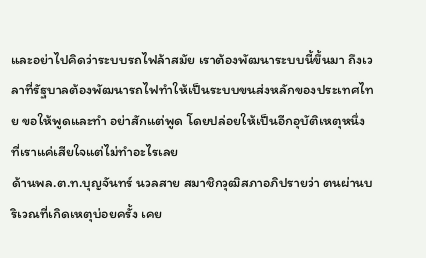และอย่าไปคิดว่าระบบรถไฟล้าสมัย เราต้องพัฒนาระบบนี้ขึ้นมา ถึงเวลาที่รัฐบาลต้องพัฒนารถไฟทำให้เป็นระบบขนส่งหลักของประเทศไทย ขอให้พูดและทำ อย่าสักแต่พูด โดยปล่อยให้เป็นอีกอุบัติเหตุหนึ่งที่เราแค่เสียใจแต่ไม่ทำอะไรเลย
ด้านพล.ต.ท.บุญจันทร์ นวลสาย สมาชิกวุฒิสภาอภิปรายว่า ตนผ่านบริเวณที่เกิดเหตุบ่อยครั้ง เคย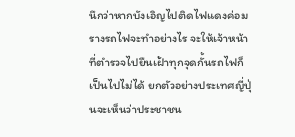นึกว่าหากบังเอิญไปติดไฟแดงค่อมรางรถไฟจะทำอย่างไร จะให้เจ้าหน้าที่ตำรวจไปยืนเฝ้าทุกจุดกั้นรถไฟก็เป็นไปไม่ได้ ยกตัวอย่างประเทศญี่ปุ่นจะเห็นว่าประชาชน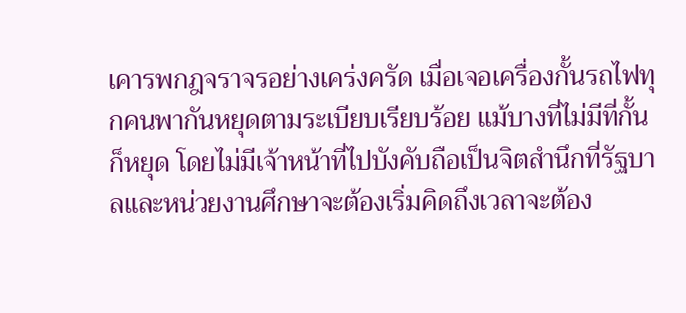เคารพกฎจราจรอย่างเคร่งครัด เมื่อเจอเครื่องกั้นรถไฟทุกคนพากันหยุดตามระเบียบเรียบร้อย แม้บางที่ไม่มีที่กั้นก็หยุด โดยไม่มีเจ้าหน้าที่ไปบังคับถือเป็นจิตสำนึกที่รัฐบาลและหน่วยงานศึกษาจะต้องเริ่มคิดถึงเวลาจะต้อง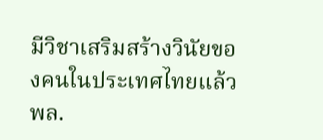มีวิชาเสริมสร้างวินัยของคนในประเทศไทยแล้ว
พล.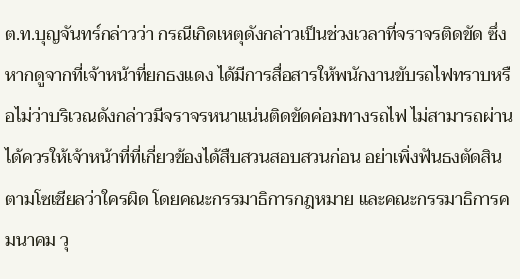ต.ท.บุญจันทร์กล่าวว่า กรณีเกิดเหตุดังกล่าวเป็นช่วงเวลาที่จราจรติดขัด ซึ่งหากดูจากที่เจ้าหน้าที่ยกธงแดง ได้มีการสื่อสารให้พนักงานขับรถไฟทราบหรือไม่ว่าบริเวณดังกล่าวมีจราจรหนาแน่นติดขัดค่อมทางรถไฟ ไม่สามารถผ่านได้ควรให้เจ้าหน้าที่ที่เกี่ยวข้องได้สืบสวนสอบสวนก่อน อย่าเพิ่งฟันธงตัดสินตามโซเชียลว่าใครผิด โดยคณะกรรมาธิการกฎหมาย และคณะกรรมาธิการคมนาคม วุ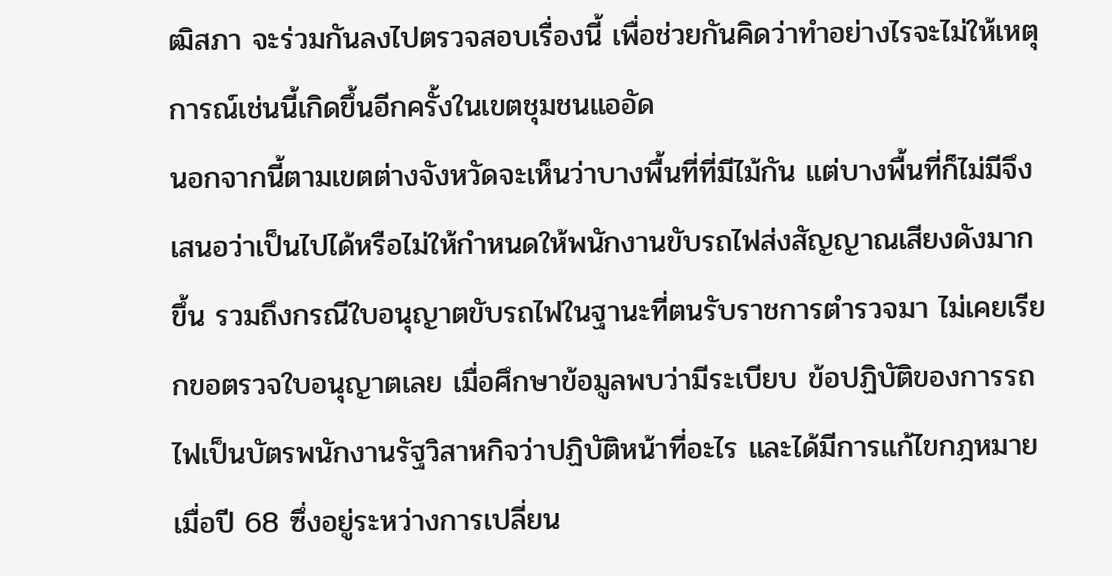ฒิสภา จะร่วมกันลงไปตรวจสอบเรื่องนี้ เพื่อช่วยกันคิดว่าทำอย่างไรจะไม่ให้เหตุการณ์เช่นนี้เกิดขึ้นอีกครั้งในเขตชุมชนแออัด
นอกจากนี้ตามเขตต่างจังหวัดจะเห็นว่าบางพื้นที่ที่มีไม้กัน แต่บางพื้นที่ก็ไม่มีจึงเสนอว่าเป็นไปได้หรือไม่ให้กำหนดให้พนักงานขับรถไฟส่งสัญญาณเสียงดังมากขึ้น รวมถึงกรณีใบอนุญาตขับรถไฟในฐานะที่ตนรับราชการตำรวจมา ไม่เคยเรียกขอตรวจใบอนุญาตเลย เมื่อศึกษาข้อมูลพบว่ามีระเบียบ ข้อปฏิบัติของการรถไฟเป็นบัตรพนักงานรัฐวิสาหกิจว่าปฏิบัติหน้าที่อะไร และได้มีการแก้ไขกฎหมายเมื่อปี 68 ซึ่งอยู่ระหว่างการเปลี่ยน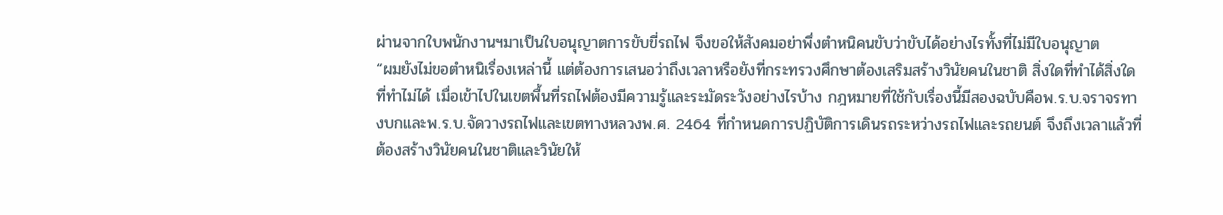ผ่านจากใบพนักงานฯมาเป็นใบอนุญาตการขับขี่รถไฟ จึงขอให้สังคมอย่าพึ่งตำหนิคนขับว่าขับได้อย่างไรทั้งที่ไม่มีใบอนุญาต
“ผมยังไม่ขอตำหนิเรื่องเหล่านี้ แต่ต้องการเสนอว่าถึงเวลาหรือยังที่กระทรวงศึกษาต้องเสริมสร้างวินัยคนในชาติ สิ่งใดที่ทำได้สิ่งใดที่ทำไม่ได้ เมื่อเข้าไปในเขตพื้นที่รถไฟต้องมีความรู้และระมัดระวังอย่างไรบ้าง กฎหมายที่ใช้กับเรื่องนี้มีสองฉบับคือพ.ร.บ.จราจรทางบกและพ.ร.บ.จัดวางรถไฟและเขตทางหลวงพ.ศ. 2464 ที่กำหนดการปฏิบัติการเดินรถระหว่างรถไฟและรถยนต์ จึงถึงเวลาแล้วที่ต้องสร้างวินัยคนในชาติและวินัยให้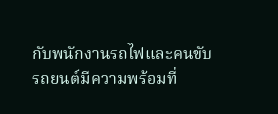กับพนักงานรถไฟและคนขับรถยนต์มีความพร้อมที่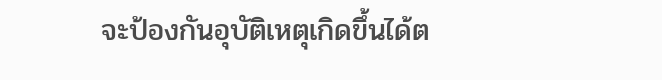จะป้องกันอุบัติเหตุเกิดขึ้นได้ต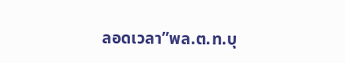ลอดเวลา”พล.ต.ท.บุ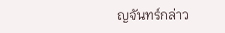ญจันทร์กล่าว